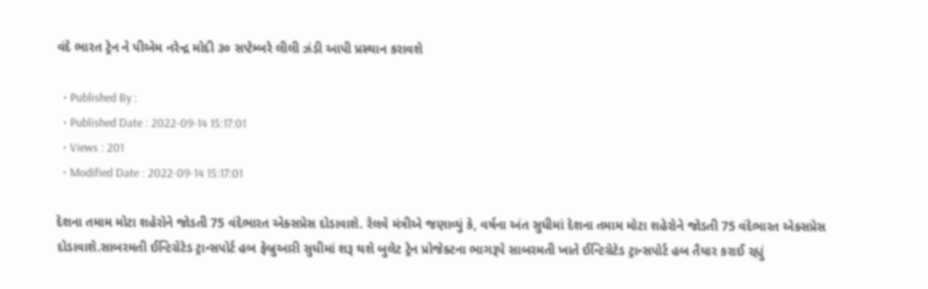વંદે ભારત ટ્રેન ને પીએમ નરેન્દ્ર મોદી ૩૦ સપ્ટેમ્બરે લીલી ઝંડી આપી પ્રસ્થાન કરાવશે

  • Published By :
  • Published Date : 2022-09-14 15:17:01
  • Views : 201
  • Modified Date : 2022-09-14 15:17:01

દેશના તમામ મોટા શહેરોને જોડતી 75 વંદેભારત એક્સપ્રેસ દોડાવાશે. રેલવે મંત્રીએ જણાવ્યું કે, વર્ષના અંત સુધીમાં દેશના તમામ મોટા શહેરોને જોડતી 75 વંદેભારત એક્સપ્રેસ દોડાવાશે.સાબરમતી ઈન્ટિગ્રેટેડ ટ્રાન્સપોર્ટ હબ ફેબ્રુઆરી સુધીમાં શરૂ થશે બુલેટ ટ્રેન પ્રોજેક્ટના ભાગરૂપે સાબરમતી ખાતે ઈન્ટિગ્રેટેડ ટ્રાન્સપોર્ટ હબ તૈયાર કરાઈ રહ્યું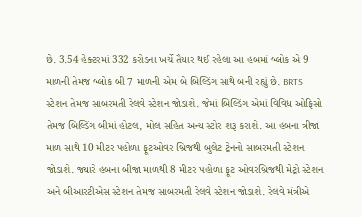છે. 3.54 હેક્ટરમાં 332 કરોડના ખર્ચે તૈયાર થઈ રહેલા આ હબમાં બ્લોક એ 9 માળની તેમજ બ્લોક બી 7 માળની એમ બે બિલ્ડિંગ સાથે બની રહ્યું છે. BRTS સ્ટેશન તેમજ સાબરમતી રેલવે સ્ટેશન જોડાશે. જેમાં બિલ્ડિંગ એમાં વિવિધ ઓફિસો તેમજ બિલ્ડિંગ બીમાં હોટલ, મોલ સહિત અન્ય સ્ટોર શરૂ કરાશે. આ હબના ત્રીજા માળ સાથે 10 મીટર પહોળા ફૂટઓવર બ્રિજથી બુલેટ ટ્રેનનો સાબરમતી સ્ટેશન જોડાશે. જ્યારે હબના બીજા માળથી 8 મીટર પહોળા ફૂટ ઓવરબ્રિજથી મેટ્રો સ્ટેશન અને બીઆરટીએસ સ્ટેશન તેમજ સાબરમતી રેલવે સ્ટેશન જોડાશે. રેલવે મંત્રીએ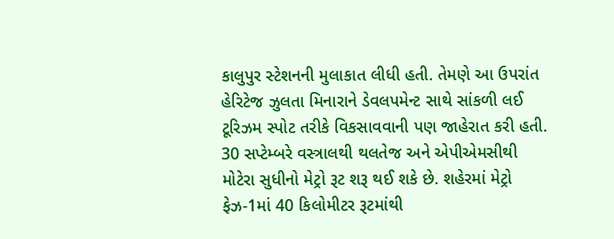કાલુપુર સ્ટેશનની મુલાકાત લીધી હતી. તેમણે આ ઉપરાંત હેરિટેજ ઝુલતા મિનારાને ડેવલપમેન્ટ સાથે સાંકળી લઈ ટૂરિઝમ સ્પોટ તરીકે વિકસાવવાની પણ જાહેરાત કરી હતી. 30 સપ્ટેમ્બરે વસ્ત્રાલથી થલતેજ અને એપીએમસીથી મોટેરા સુધીનો મેટ્રો રૂટ શરૂ થઈ શકે છે. શહેરમાં મેટ્રો ફેઝ-1માં 40 કિલોમીટર રૂટમાંથી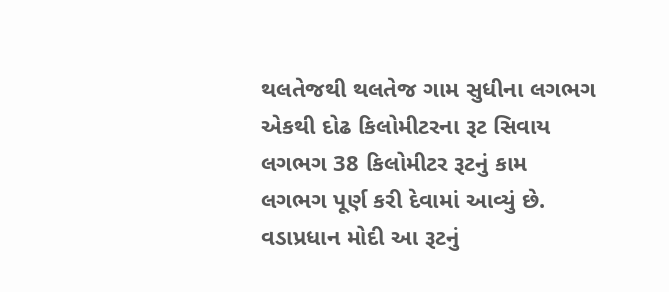થલતેજથી થલતેજ ગામ સુધીના લગભગ એકથી દોઢ કિલોમીટરના રૂટ સિવાય લગભગ 38 કિલોમીટર રૂટનું કામ લગભગ પૂર્ણ કરી દેવામાં આવ્યું છે. વડાપ્રધાન મોદી આ રૂટનું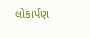લોકાર્પણ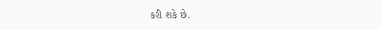કરી શકે છે.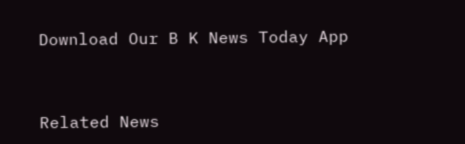Download Our B K News Today App



Related News